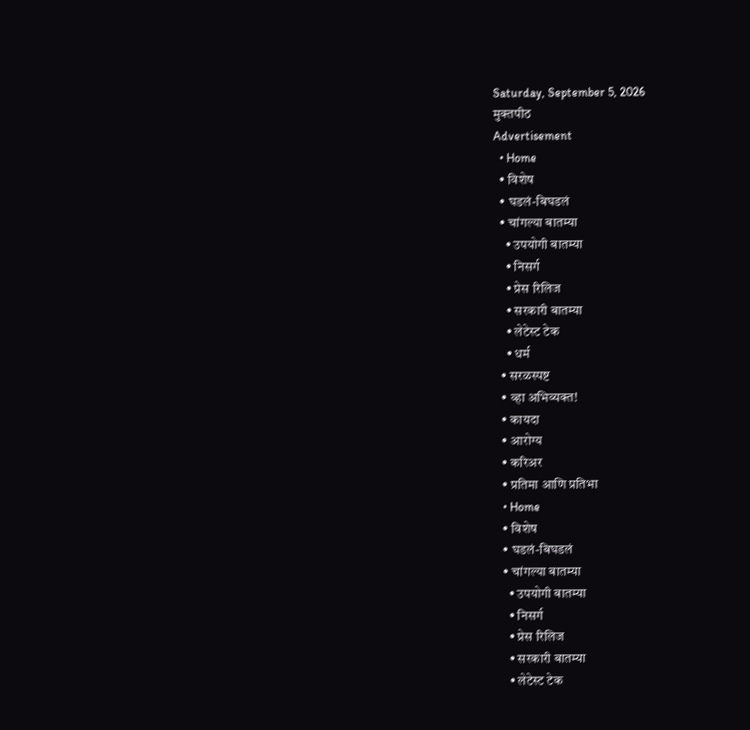Saturday, September 5, 2026
मुक्तपीठ
Advertisement
  • Home
  • विशेष
  • घडलं-बिघडलं
  • चांगल्या बातम्या
    • उपयोगी बातम्या
    • निसर्ग
    • प्रेस रिलिज
    • सरकारी बातम्या
    • लेटेस्ट टेक
    • धर्म
  • सरळस्पष्ट
  • व्हा अभिव्यक्त!
  • कायदा
  • आरोग्य
  • करिअर
  • प्रतिमा आणि प्रतिभा
  • Home
  • विशेष
  • घडलं-बिघडलं
  • चांगल्या बातम्या
    • उपयोगी बातम्या
    • निसर्ग
    • प्रेस रिलिज
    • सरकारी बातम्या
    • लेटेस्ट टेक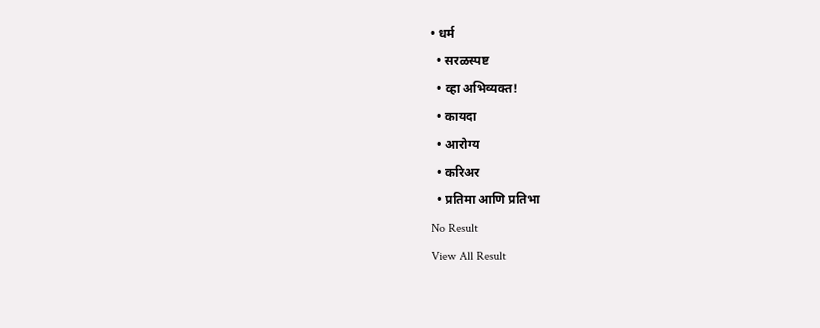• धर्म
  • सरळस्पष्ट
  • व्हा अभिव्यक्त!
  • कायदा
  • आरोग्य
  • करिअर
  • प्रतिमा आणि प्रतिभा
No Result
View All Result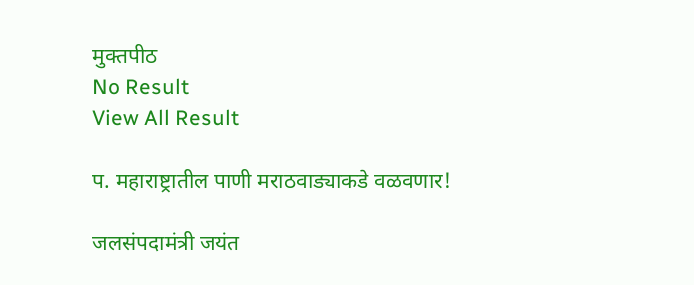मुक्तपीठ
No Result
View All Result

प. महाराष्ट्रातील पाणी मराठवाड्याकडे वळवणार!

जलसंपदामंत्री जयंत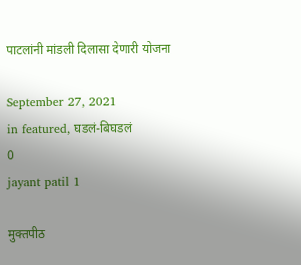पाटलांनी मांडली दिलासा देणारी योजना

September 27, 2021
in featured, घडलं-बिघडलं
0
jayant patil 1

मुक्तपीठ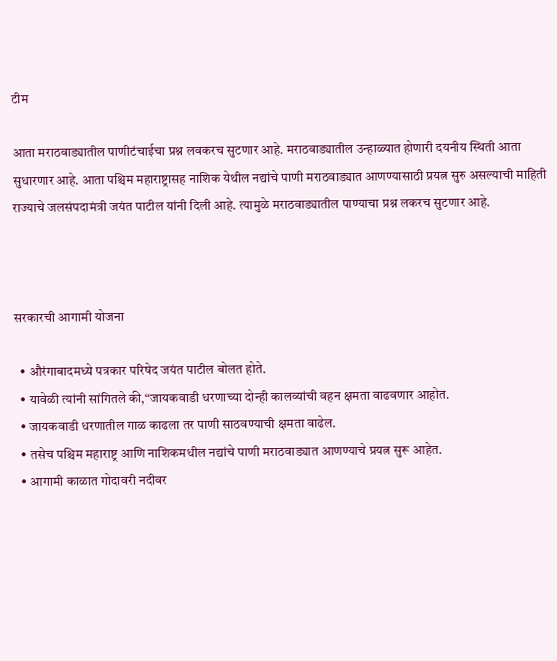टीम

आता मराठवाड्यातील पाणीटंचाईचा प्रश्न लवकरच सुटणार आहे. मराठवाड्यातील उन्हाळ्यात होणारी दयनीय स्थिती आता सुधारणार आहे. आता पश्चिम महाराष्ट्रासह नाशिक येथील नद्यांचे पाणी मराठवाड्यात आणण्यासाठी प्रयत्न सुरु असल्याची माहिती राज्याचे जलसंपदामंत्री जयंत पाटील यांनी दिली आहे. त्यामुळे मराठवाड्यातील पाण्याचा प्रश्न लकरच सुटणार आहे.



सरकारची आगामी योजना

  • औरंगाबादमध्ये पत्रकार परिषेद जयंत पाटील बोलत होते.
  • यावेळी त्यांनी सांगितले की,“जायकवाडी धरणाच्या दोन्ही कालव्यांची वहन क्षमता वाढवणार आहोत.
  • जायकवाडी धरणातील गाळ काढला तर पाणी साठवण्याची क्षमता वाढेल.
  • तसेच पश्चिम महाराष्ट्र आणि नाशिकमधील नद्यांचे पाणी मराठवाड्यात आणण्याचे प्रयत्न सुरू आहेत.
  • आगामी काळात गोदावरी नदीवर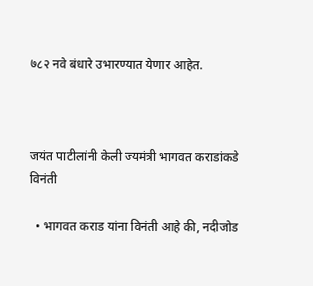७८२ नवे बंधारे उभारण्यात येणार आहेत.



जयंत पाटीलांनी केली ज्यमंत्री भागवत कराडांकडे विनंती

  • भागवत कराड यांना विनंती आहे की, नदीजोड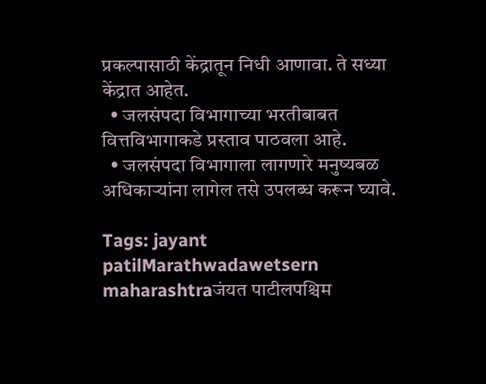प्रकल्पासाठी केंद्रातून निधी आणावा. ते सध्या केंद्रात आहेत.
  • जलसंपदा विभागाच्या भरतीबाबत वित्तविभागाकडे प्रस्ताव पाठवला आहे.
  • जलसंपदा विभागाला लागणारे मनुष्यबळ अधिकाऱ्यांना लागेल तसे उपलब्ध करून घ्यावे.

Tags: jayant patilMarathwadawetsern maharashtraजंयत पाटीलपश्चिम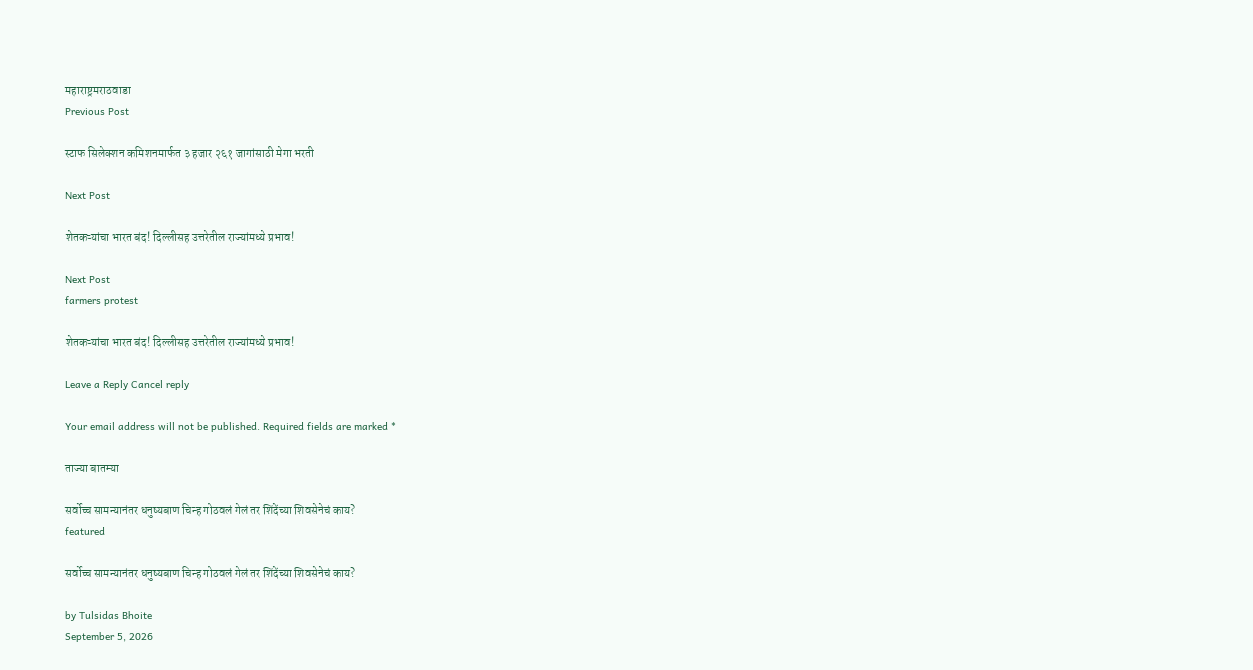महाराष्ट्रमराठवाडा
Previous Post

स्टाफ सिलेक्शन कमिशनमार्फत ३ हजार २६१ जागांसाठी मेगा भरती

Next Post

शेतकऱ्यांचा भारत बंद! दिल्लीसह उत्तरेतील राज्यांमध्ये प्रभाव!

Next Post
farmers protest

शेतकऱ्यांचा भारत बंद! दिल्लीसह उत्तरेतील राज्यांमध्ये प्रभाव!

Leave a Reply Cancel reply

Your email address will not be published. Required fields are marked *

ताज्या बातम्या

सर्वोच्च सामन्यानंतर धनुष्यबाण चिन्ह गोठवलं गेलं तर शिंदेंच्या शिवसेनेचं काय?
featured

सर्वोच्च सामन्यानंतर धनुष्यबाण चिन्ह गोठवलं गेलं तर शिंदेंच्या शिवसेनेचं काय?

by Tulsidas Bhoite
September 5, 2026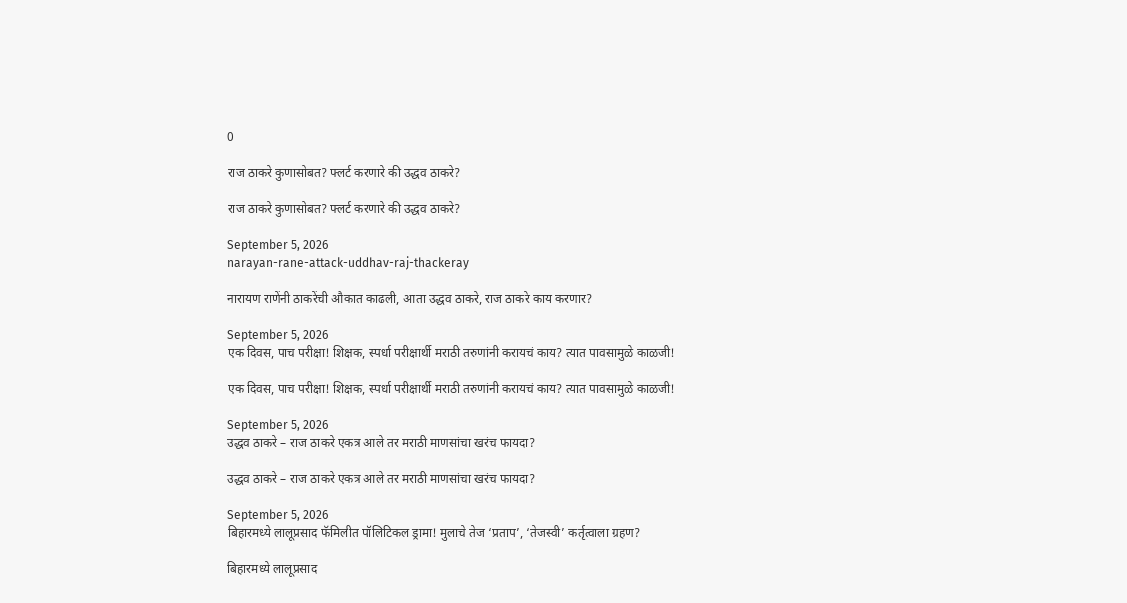0

राज ठाकरे कुणासोबत? फ्लर्ट करणारे की उद्धव ठाकरे?

राज ठाकरे कुणासोबत? फ्लर्ट करणारे की उद्धव ठाकरे?

September 5, 2026
narayan-rane-attack-uddhav-raj-thackeray

नारायण राणेंनी ठाकरेंची औकात काढली, आता उद्धव ठाकरे, राज ठाकरे काय करणार?

September 5, 2026
एक दिवस, पाच परीक्षा! शिक्षक, स्पर्धा परीक्षार्थी मराठी तरुणांनी करायचं काय? त्यात पावसामुळे काळजी!

एक दिवस, पाच परीक्षा! शिक्षक, स्पर्धा परीक्षार्थी मराठी तरुणांनी करायचं काय? त्यात पावसामुळे काळजी!

September 5, 2026
उद्धव ठाकरे – राज ठाकरे एकत्र आले तर मराठी माणसांचा खरंच फायदा?

उद्धव ठाकरे – राज ठाकरे एकत्र आले तर मराठी माणसांचा खरंच फायदा?

September 5, 2026
बिहारमध्ये लालूप्रसाद फॅमिलीत पॉलिटिकल ड्रामा! मुलाचे तेज ‘प्रताप’, ‘तेजस्वी’ कर्तृत्वाला ग्रहण?

बिहारमध्ये लालूप्रसाद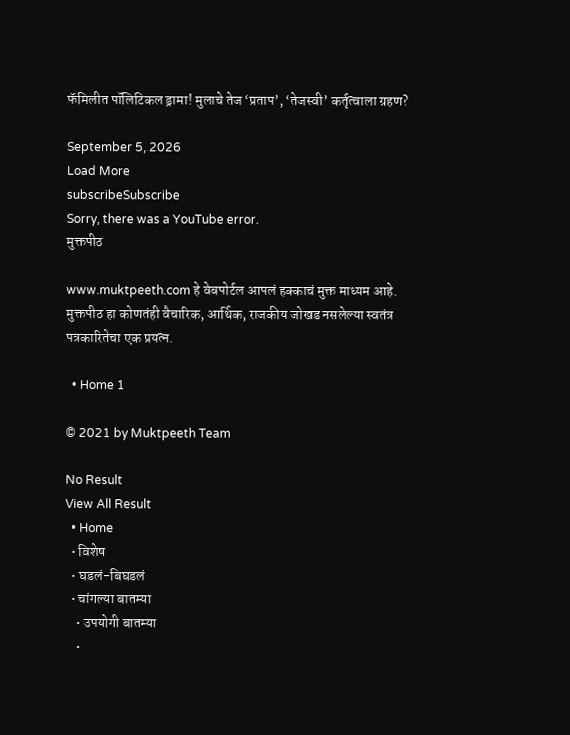फॅमिलीत पॉलिटिकल ड्रामा! मुलाचे तेज ‘प्रताप’, ‘तेजस्वी’ कर्तृत्वाला ग्रहण?

September 5, 2026
Load More
subscribeSubscribe
Sorry, there was a YouTube error.
मुक्तपीठ

www.muktpeeth.com हे वेबपोर्टल आपलं हक्काचं मुक्त माध्यम आहे. मुक्तपीठ हा कोणतंही वैचारिक, आर्थिक, राजकीय जोखड नसलेल्या स्वतंत्र पत्रकारितेचा एक प्रयत्न.

  • Home 1

© 2021 by Muktpeeth Team

No Result
View All Result
  • Home
  • विशेष
  • घडलं-बिघडलं
  • चांगल्या बातम्या
    • उपयोगी बातम्या
    •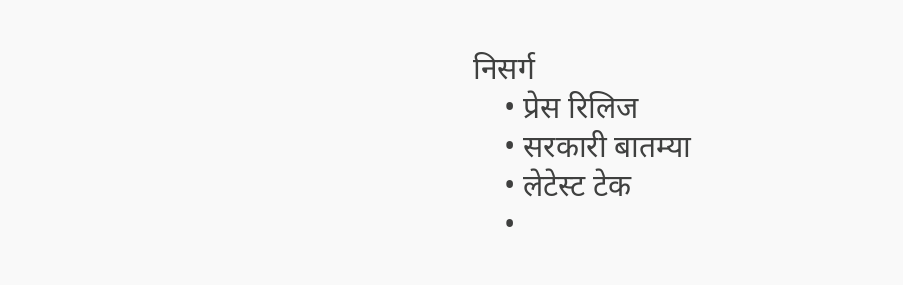निसर्ग
    • प्रेस रिलिज
    • सरकारी बातम्या
    • लेटेस्ट टेक
    •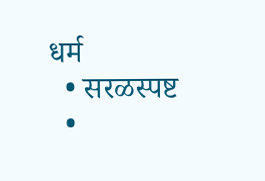धर्म
  • सरळस्पष्ट
  •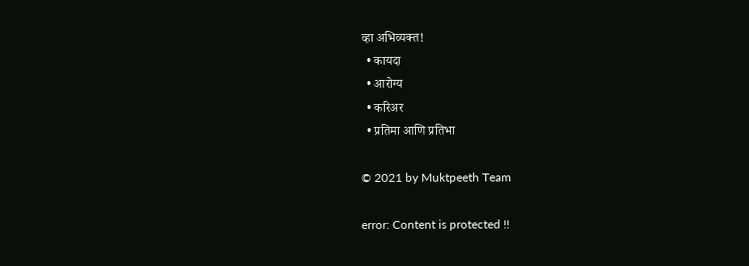व्हा अभिव्यक्त!
  • कायदा
  • आरोग्य
  • करिअर
  • प्रतिमा आणि प्रतिभा

© 2021 by Muktpeeth Team

error: Content is protected !!